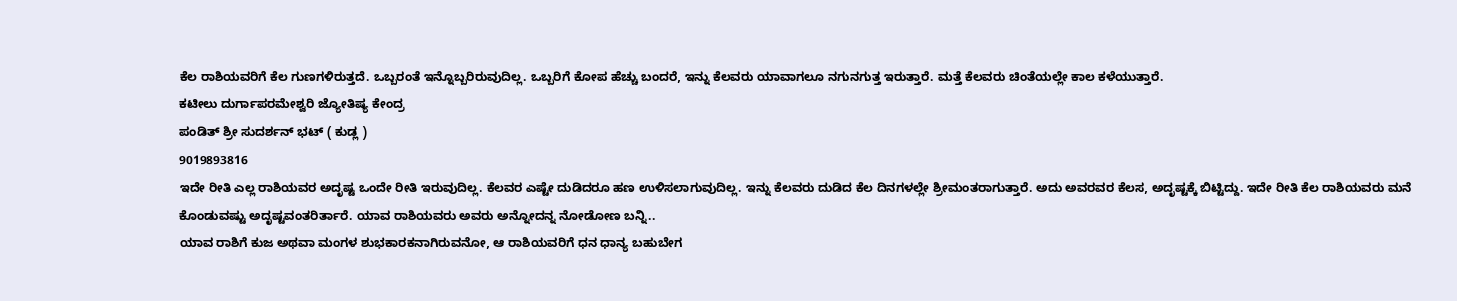ಕೆಲ ರಾಶಿಯವರಿಗೆ ಕೆಲ ಗುಣಗಳಿರುತ್ತದೆ. ಒಬ್ಬರಂತೆ ಇನ್ನೊಬ್ಬರಿರುವುದಿಲ್ಲ. ಒಬ್ಬರಿಗೆ ಕೋಪ ಹೆಚ್ಚು ಬಂದರೆ, ಇನ್ನು ಕೆಲವರು ಯಾವಾಗಲೂ ನಗುನಗುತ್ತ ಇರುತ್ತಾರೆ. ಮತ್ತೆ ಕೆಲವರು ಚಿಂತೆಯಲ್ಲೇ ಕಾಲ ಕಳೆಯುತ್ತಾರೆ.
ಕಟೀಲು ದುರ್ಗಾಪರಮೇಶ್ವರಿ ಜ್ಯೋತಿಷ್ಯ ಕೇಂದ್ರ
ಪಂಡಿತ್ ಶ್ರೀ ಸುದರ್ಶನ್ ಭಟ್ ( ಕುಡ್ಲ )
9019893816
ಇದೇ ರೀತಿ ಎಲ್ಲ ರಾಶಿಯವರ ಅದೃಷ್ಟ ಒಂದೇ ರೀತಿ ಇರುವುದಿಲ್ಲ. ಕೆಲವರ ಎಷ್ಟೇ ದುಡಿದರೂ ಹಣ ಉಳಿಸಲಾಗುವುದಿಲ್ಲ. ಇನ್ನು ಕೆಲವರು ದುಡಿದ ಕೆಲ ದಿನಗಳಲ್ಲೇ ಶ್ರೀಮಂತರಾಗುತ್ತಾರೆ. ಅದು ಅವರವರ ಕೆಲಸ, ಅದೃಷ್ಟಕ್ಕೆ ಬಿಟ್ಟಿದ್ದು. ಇದೇ ರೀತಿ ಕೆಲ ರಾಶಿಯವರು ಮನೆ ಕೊಂಡುವಷ್ಟು ಅದೃಷ್ಟವಂತರಿರ್ತಾರೆ. ಯಾವ ರಾಶಿಯವರು ಅವರು ಅನ್ನೋದನ್ನ ನೋಡೋಣ ಬನ್ನಿ..
ಯಾವ ರಾಶಿಗೆ ಕುಜ ಅಥವಾ ಮಂಗಳ ಶುಭಕಾರಕನಾಗಿರುವನೋ, ಆ ರಾಶಿಯವರಿಗೆ ಧನ ಧಾನ್ಯ ಬಹುಬೇಗ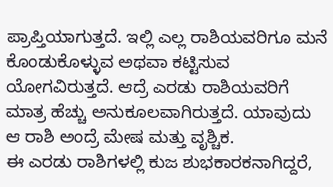ಪ್ರಾಪ್ತಿಯಾಗುತ್ತದೆ. ಇಲ್ಲಿ ಎಲ್ಲ ರಾಶಿಯವರಿಗೂ ಮನೆ ಕೊಂಡುಕೊಳ್ಳುವ ಅಥವಾ ಕಟ್ಟಿಸುವ ಯೋಗವಿರುತ್ತದೆ. ಆದ್ರೆ ಎರಡು ರಾಶಿಯವರಿಗೆ ಮಾತ್ರ ಹೆಚ್ಚು ಅನುಕೂಲವಾಗಿರುತ್ತದೆ. ಯಾವುದು ಆ ರಾಶಿ ಅಂದ್ರೆ ಮೇಷ ಮತ್ತು ವೃಶ್ಚಿಕ.
ಈ ಎರಡು ರಾಶಿಗಳಲ್ಲಿ ಕುಜ ಶುಭಕಾರಕನಾಗಿದ್ದರೆ,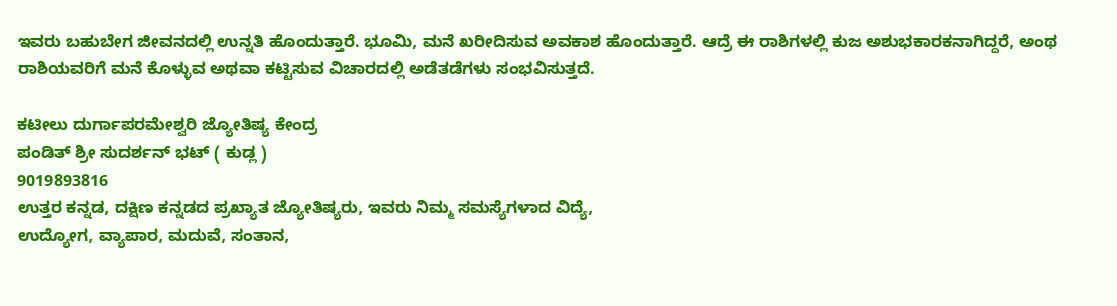ಇವರು ಬಹುಬೇಗ ಜೀವನದಲ್ಲಿ ಉನ್ನತಿ ಹೊಂದುತ್ತಾರೆ. ಭೂಮಿ, ಮನೆ ಖರೀದಿಸುವ ಅವಕಾಶ ಹೊಂದುತ್ತಾರೆ. ಆದ್ರೆ ಈ ರಾಶಿಗಳಲ್ಲಿ ಕುಜ ಅಶುಭಕಾರಕನಾಗಿದ್ದರೆ, ಅಂಥ ರಾಶಿಯವರಿಗೆ ಮನೆ ಕೊಳ್ಳುವ ಅಥವಾ ಕಟ್ಟಿಸುವ ವಿಚಾರದಲ್ಲಿ ಅಡೆತಡೆಗಳು ಸಂಭವಿಸುತ್ತದೆ.

ಕಟೀಲು ದುರ್ಗಾಪರಮೇಶ್ವರಿ ಜ್ಯೋತಿಷ್ಯ ಕೇಂದ್ರ
ಪಂಡಿತ್ ಶ್ರೀ ಸುದರ್ಶನ್ ಭಟ್ ( ಕುಡ್ಲ )
9019893816
ಉತ್ತರ ಕನ್ನಡ, ದಕ್ಷಿಣ ಕನ್ನಡದ ಪ್ರಖ್ಯಾತ ಜ್ಯೋತಿಷ್ಯರು, ಇವರು ನಿಮ್ಮ ಸಮಸ್ಯೆಗಳಾದ ವಿದ್ಯೆ,
ಉದ್ಯೋಗ, ವ್ಯಾಪಾರ, ಮದುವೆ, ಸಂತಾನ,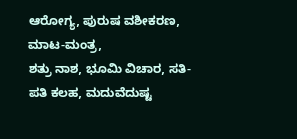ಆರೋಗ್ಯ, ಪುರುಷ ವಶೀಕರಣ, ಮಾಟ-ಮಂತ್ರ,
ಶತ್ರು ನಾಶ, ಭೂಮಿ ವಿಚಾರ, ಸತಿ-ಪತಿ ಕಲಹ, ಮದುವೆದುಷ್ಟ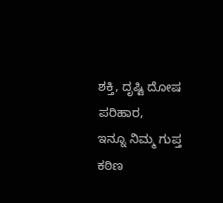ಶಕ್ತಿ, ದೃಷ್ಟಿ ದೋಷ ಪರಿಹಾರ,
ಇನ್ನೂ ನಿಮ್ಮ ಗುಪ್ತ ಕಠಿಣ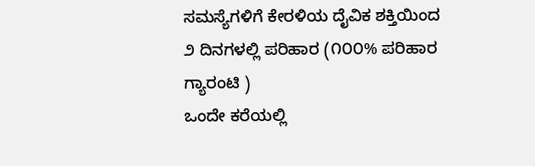ಸಮಸ್ಯೆಗಳಿಗೆ ಕೇರಳಿಯ ದೈವಿಕ ಶಕ್ತಿಯಿಂದ
೨ ದಿನಗಳಲ್ಲಿ ಪರಿಹಾರ (೧೦೦% ಪರಿಹಾರ ಗ್ಯಾರಂಟಿ )
ಒಂದೇ ಕರೆಯಲ್ಲಿ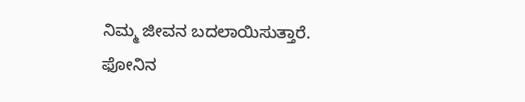ನಿಮ್ಮ ಜೀವನ ಬದಲಾಯಿಸುತ್ತಾರೆ.
ಫೋನಿನ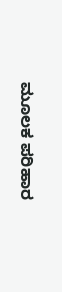ಮೂಲಕ ಪರಿಹಾರ